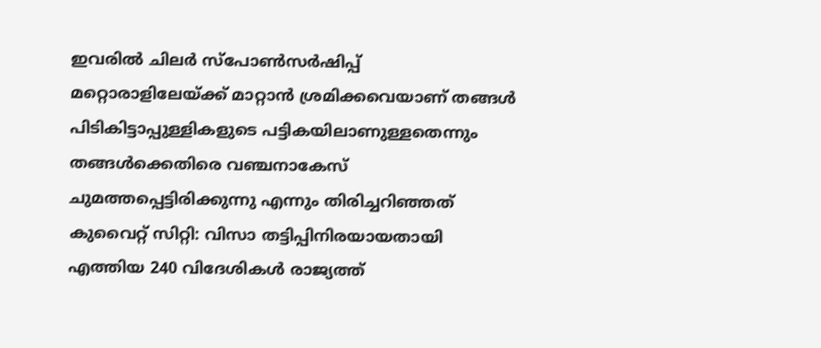ഇവരിൽ ചിലർ സ്പോൺസർഷിപ്പ് മറ്റൊരാളിലേയ്ക്ക് മാറ്റാൻ ശ്രമിക്കവെയാണ് തങ്ങൾ പിടികിട്ടാപ്പുള്ളികളുടെ പട്ടികയിലാണുള്ളതെന്നും തങ്ങൾക്കെതിരെ വഞ്ചനാകേസ് ചുമത്തപ്പെട്ടിരിക്കുന്നു എന്നും തിരിച്ചറിഞ്ഞത്
കുവൈറ്റ് സിറ്റി: വിസാ തട്ടിപ്പിനിരയായതായി എത്തിയ 240 വിദേശികൾ രാജ്യത്ത്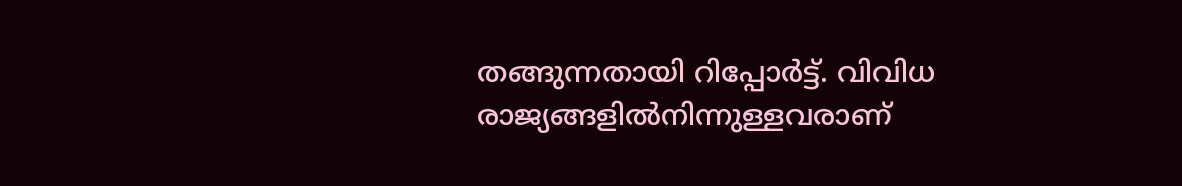തങ്ങുന്നതായി റിപ്പോർട്ട്. വിവിധ രാജ്യങ്ങളിൽനിന്നുള്ളവരാണ്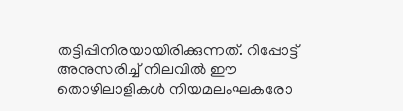തട്ടിപ്പിനിരയായിരിക്കുന്നത്. റിപ്പോട്ട് അനുസരിച്ച് നിലവിൽ ഈ തൊഴിലാളികൾ നിയമലംഘകരോ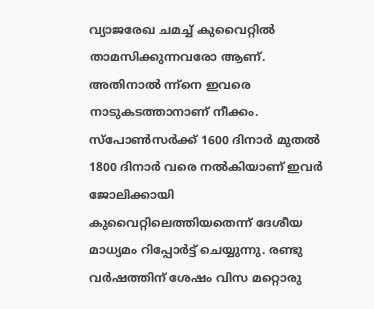വ്യാജരേഖ ചമച്ച് കുവൈറ്റിൽ താമസിക്കുന്നവരോ ആണ്. അതിനാൽ ന്ന്നെ ഇവരെ നാടുകടത്താനാണ് നീക്കം.
സ്പോൺസർക്ക് 1600 ദിനാർ മുതൽ 1800 ദിനാർ വരെ നൽകിയാണ് ഇവർ ജോലിക്കായി കുവൈറ്റിലെത്തിയതെന്ന് ദേശീയ മാധ്യമം റിപ്പോർട്ട് ചെയ്യുന്നു. രണ്ടു വർഷത്തിന് ശേഷം വിസ മറ്റൊരു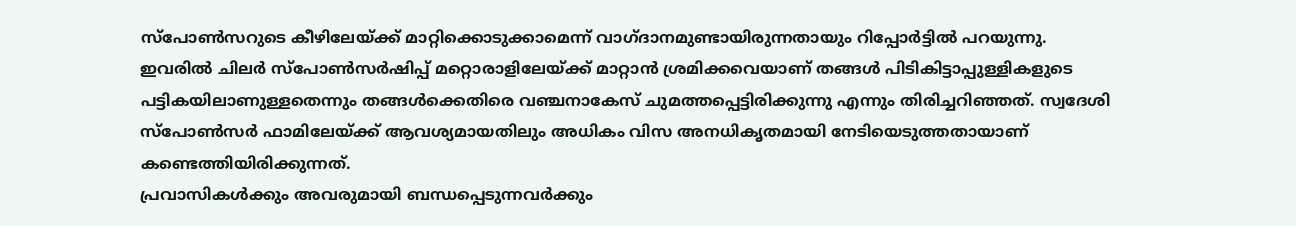സ്പോൺസറുടെ കീഴിലേയ്ക്ക് മാറ്റിക്കൊടുക്കാമെന്ന് വാഗ്ദാനമുണ്ടായിരുന്നതായും റിപ്പോർട്ടിൽ പറയുന്നു.
ഇവരിൽ ചിലർ സ്പോൺസർഷിപ്പ് മറ്റൊരാളിലേയ്ക്ക് മാറ്റാൻ ശ്രമിക്കവെയാണ് തങ്ങൾ പിടികിട്ടാപ്പുള്ളികളുടെ പട്ടികയിലാണുള്ളതെന്നും തങ്ങൾക്കെതിരെ വഞ്ചനാകേസ് ചുമത്തപ്പെട്ടിരിക്കുന്നു എന്നും തിരിച്ചറിഞ്ഞത്. സ്വദേശി സ്പോൺസർ ഫാമിലേയ്ക്ക് ആവശ്യമായതിലും അധികം വിസ അനധികൃതമായി നേടിയെടുത്തതായാണ് കണ്ടെത്തിയിരിക്കുന്നത്.
പ്രവാസികൾക്കും അവരുമായി ബന്ധപ്പെടുന്നവർക്കും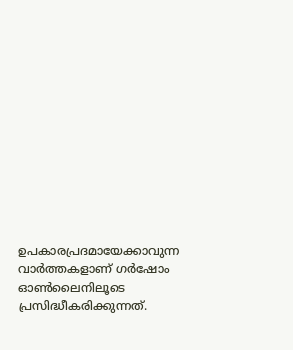ഉപകാരപ്രദമായേക്കാവുന്ന വാർത്തകളാണ് ഗർഷോം ഓൺലൈനിലൂടെ പ്രസിദ്ധീകരിക്കുന്നത്.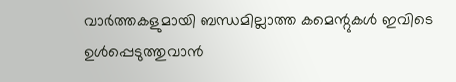വാർത്തകളുമായി ബന്ധമില്ലാത്ത കമെന്റുകൾ ഇവിടെ ഉൾപ്പെടുത്തുവാൻ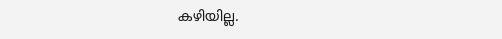കഴിയില്ല.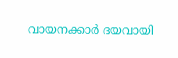വായനക്കാർ ദയവായി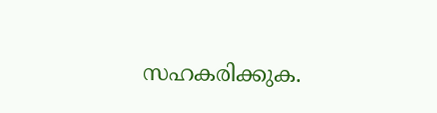സഹകരിക്കുക.